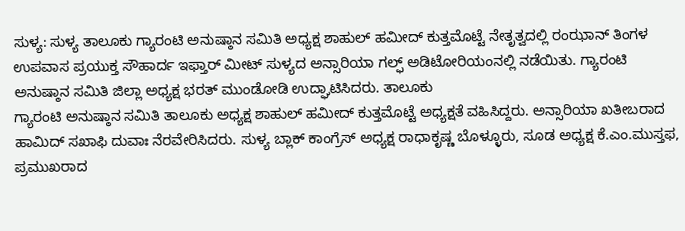ಸುಳ್ಯ: ಸುಳ್ಯ ತಾಲೂಕು ಗ್ಯಾರಂಟಿ ಅನುಷ್ಠಾನ ಸಮಿತಿ ಅಧ್ಯಕ್ಷ ಶಾಹುಲ್ ಹಮೀದ್ ಕುತ್ತಮೊಟ್ಟೆ ನೇತೃತ್ವದಲ್ಲಿ ರಂಝಾನ್ ತಿಂಗಳ ಉಪವಾಸ ಪ್ರಯುಕ್ತ ಸೌಹಾರ್ದ ಇಫ್ತಾರ್ ಮೀಟ್ ಸುಳ್ಯದ ಅನ್ಸಾರಿಯಾ ಗಲ್ಫ್ ಅಡಿಟೋರಿಯಂನಲ್ಲಿ ನಡೆಯಿತು. ಗ್ಯಾರಂಟಿ ಅನುಷ್ಠಾನ ಸಮಿತಿ ಜಿಲ್ಲಾ ಅಧ್ಯಕ್ಷ ಭರತ್ ಮುಂಡೋಡಿ ಉದ್ಘಾಟಿಸಿದರು. ತಾಲೂಕು
ಗ್ಯಾರಂಟಿ ಅನುಷ್ಠಾನ ಸಮಿತಿ ತಾಲೂಕು ಅಧ್ಯಕ್ಷ ಶಾಹುಲ್ ಹಮೀದ್ ಕುತ್ತಮೊಟ್ಟೆ ಅಧ್ಯಕ್ಷತೆ ವಹಿಸಿದ್ದರು. ಅನ್ಸಾರಿಯಾ ಖತೀಬರಾದ ಹಾಮಿದ್ ಸಖಾಫಿ ದುವಾಃ ನೆರವೇರಿಸಿದರು. ಸುಳ್ಯ ಬ್ಲಾಕ್ ಕಾಂಗ್ರೆಸ್ ಅಧ್ಯಕ್ಷ ರಾಧಾಕೃಷ್ಣ ಬೊಳ್ಳೂರು, ಸೂಡ ಅಧ್ಯಕ್ಷ ಕೆ.ಎಂ.ಮುಸ್ತಫ, ಪ್ರಮುಖರಾದ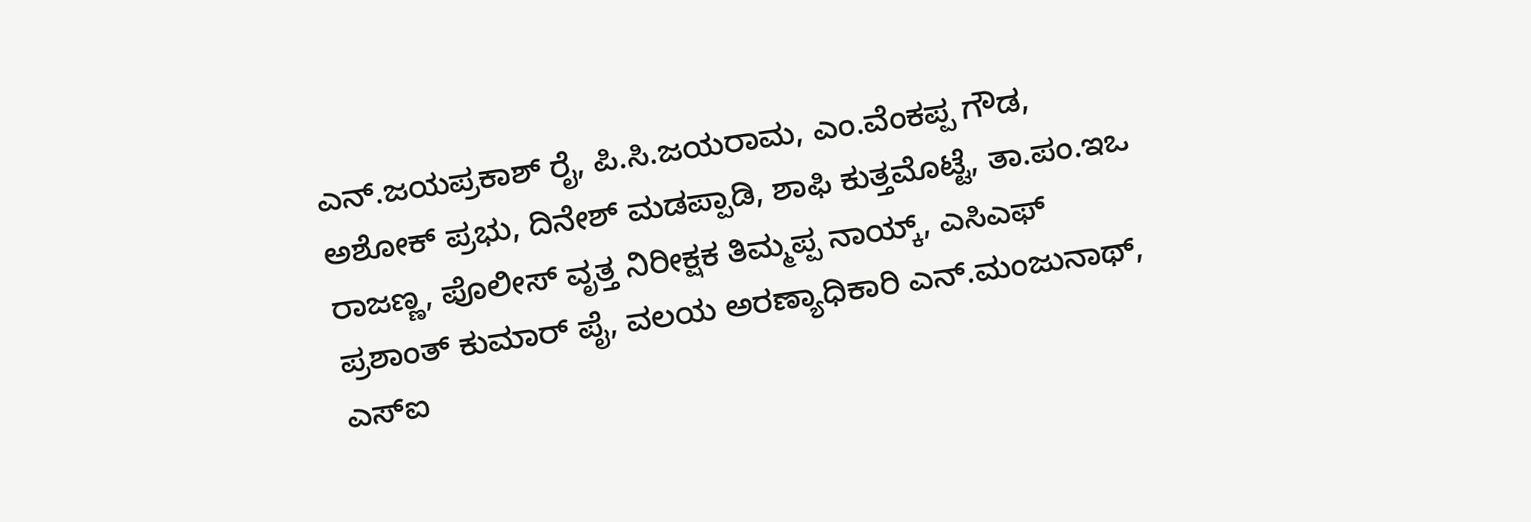ಎನ್.ಜಯಪ್ರಕಾಶ್ ರೈ, ಪಿ.ಸಿ.ಜಯರಾಮ, ಎಂ.ವೆಂಕಪ್ಪ ಗೌಡ, ಅಶೋಕ್ ಪ್ರಭು, ದಿನೇಶ್ ಮಡಪ್ಪಾಡಿ, ಶಾಫಿ ಕುತ್ತಮೊಟ್ಟೆ, ತಾ.ಪಂ.ಇಒ ರಾಜಣ್ಣ, ಪೊಲೀಸ್ ವೃತ್ತ ನಿರೀಕ್ಷಕ ತಿಮ್ಮಪ್ಪ ನಾಯ್ಕ್, ಎಸಿಎಫ್ ಪ್ರಶಾಂತ್ ಕುಮಾರ್ ಪೈ, ವಲಯ ಅರಣ್ಯಾಧಿಕಾರಿ ಎನ್.ಮಂಜುನಾಥ್, ಎಸ್ಐ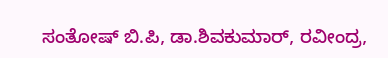ಸಂತೋಷ್ ಬಿ.ಪಿ, ಡಾ.ಶಿವಕುಮಾರ್, ರವೀಂದ್ರ,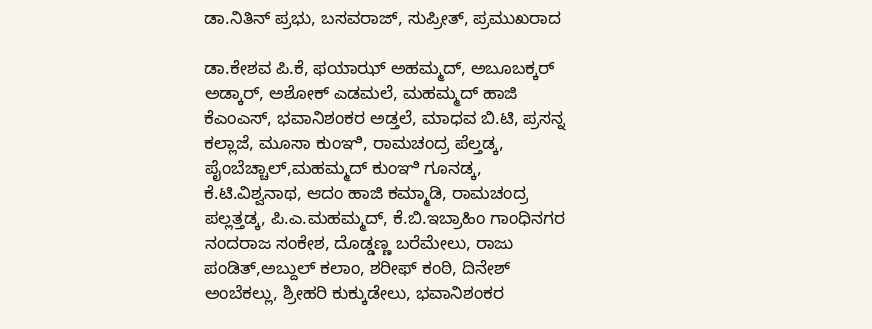ಡಾ.ನಿತಿನ್ ಪ್ರಭು, ಬಸವರಾಜ್, ಸುಪ್ರೀತ್, ಪ್ರಮುಖರಾದ

ಡಾ.ಕೇಶವ ಪಿ.ಕೆ, ಫಯಾಝ್ ಅಹಮ್ಮದ್, ಅಬೂಬಕ್ಕರ್ ಅಡ್ಕಾರ್, ಅಶೋಕ್ ಎಡಮಲೆ, ಮಹಮ್ಮದ್ ಹಾಜಿ ಕೆಎಂಎಸ್, ಭವಾನಿಶಂಕರ ಅಡ್ತಲೆ, ಮಾಧವ ಬಿ.ಟಿ, ಪ್ರಸನ್ನ ಕಲ್ಲಾಜೆ, ಮೂಸಾ ಕುಂಞಿ, ರಾಮಚಂದ್ರ ಪೆಲ್ತಡ್ಕ, ಪೈಂಬೆಚ್ಚಾಲ್,ಮಹಮ್ಮದ್ ಕುಂಞಿ ಗೂನಡ್ಕ, ಕೆ.ಟಿ.ವಿಶ್ವನಾಥ, ಆದಂ ಹಾಜಿ ಕಮ್ಮಾಡಿ, ರಾಮಚಂದ್ರ ಪಲ್ಲತ್ತಡ್ಕ, ಪಿ.ಎ.ಮಹಮ್ಮದ್, ಕೆ.ಬಿ.ಇಬ್ರಾಹಿಂ ಗಾಂಧಿನಗರ ನಂದರಾಜ ಸಂಕೇಶ, ದೊಡ್ಡಣ್ಣ ಬರೆಮೇಲು, ರಾಜು ಪಂಡಿತ್,ಅಬ್ದುಲ್ ಕಲಾಂ, ಶರೀಫ್ ಕಂಠಿ, ದಿನೇಶ್ ಅಂಬೆಕಲ್ಲು, ಶ್ರೀಹರಿ ಕುಕ್ಕುಡೇಲು, ಭವಾನಿಶಂಕರ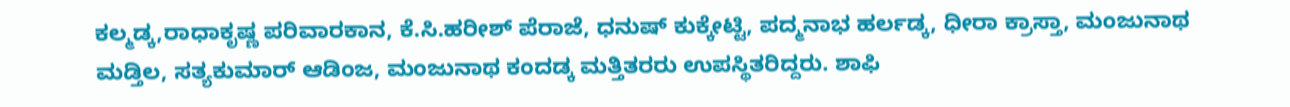ಕಲ್ಮಡ್ಕ,ರಾಧಾಕೃಷ್ಣ ಪರಿವಾರಕಾನ, ಕೆ.ಸಿ.ಹರೀಶ್ ಪೆರಾಜೆ, ಧನುಷ್ ಕುಕ್ಕೇಟ್ಟಿ, ಪದ್ಮನಾಭ ಹರ್ಲಡ್ಕ, ಧೀರಾ ಕ್ರಾಸ್ತಾ, ಮಂಜುನಾಥ ಮಡ್ತಿಲ, ಸತ್ಯಕುಮಾರ್ ಆಡಿಂಜ, ಮಂಜುನಾಥ ಕಂದಡ್ಕ ಮತ್ತಿತರರು ಉಪಸ್ಥಿತರಿದ್ದರು. ಶಾಫಿ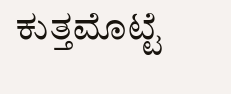ಕುತ್ತಮೊಟ್ಟೆ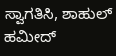ಸ್ವಾಗತಿಸಿ, ಶಾಹುಲ್ ಹಮೀದ್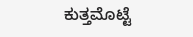ಕುತ್ತಮೊಟ್ಟೆ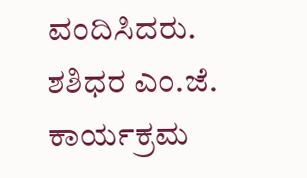ವಂದಿಸಿದರು. ಶಶಿಧರ ಎಂ.ಜೆ. ಕಾರ್ಯಕ್ರಮ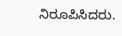ನಿರೂಪಿಸಿದರು.